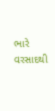ભારે વરસાદથી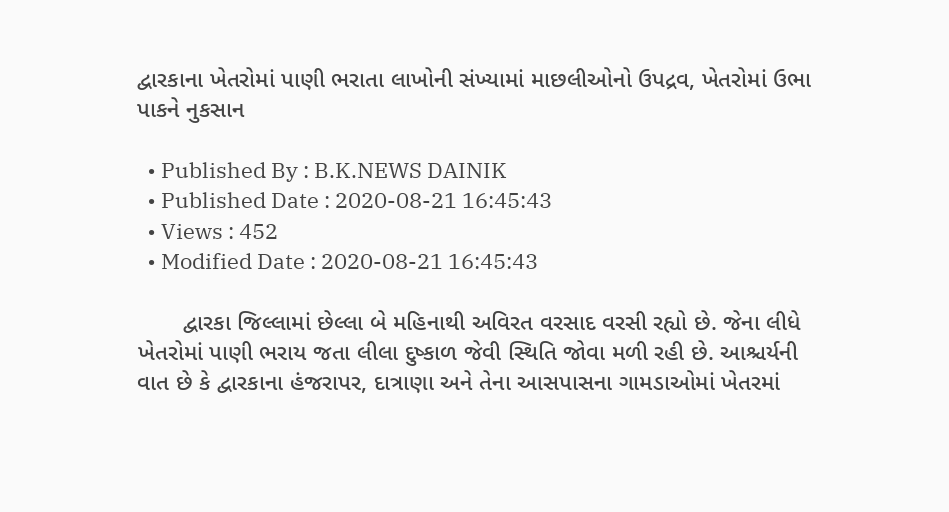દ્વારકાના ખેતરોમાં પાણી ભરાતા લાખોની સંખ્યામાં માછલીઓનો ઉપદ્રવ, ખેતરોમાં ઉભા પાકને નુકસાન

  • Published By : B.K.NEWS DAINIK
  • Published Date : 2020-08-21 16:45:43
  • Views : 452
  • Modified Date : 2020-08-21 16:45:43

       દ્વારકા જિલ્લામાં છેલ્લા બે મહિનાથી અવિરત વરસાદ વરસી રહ્યો છે. જેના લીધે ખેતરોમાં પાણી ભરાય જતા લીલા દુષ્કાળ જેવી સ્થિતિ જોવા મળી રહી છે. આશ્ચર્યની વાત છે કે દ્વારકાના હંજરાપર, દાત્રાણા અને તેના આસપાસના ગામડાઓમાં ખેતરમાં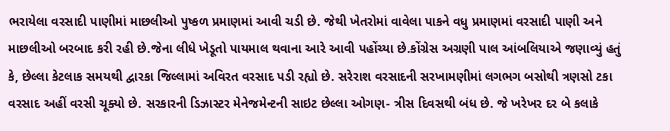ભરાયેલા વરસાદી પાણીમાં માછલીઓ પુષ્કળ પ્રમાણમાં આવી ચડી છે. જેથી ખેતરોમાં વાવેલા પાકને વધુ પ્રમાણમાં વરસાદી પાણી અને માછલીઓ બરબાદ કરી રહી છે.જેના લીધે ખેડૂતો પાયમાલ થવાના આરે આવી પહોંચ્યા છે.કોંગ્રેસ અગ્રણી પાલ આંબલિયાએ જણાવ્યું હતું કે, છેલ્લા કેટલાક સમયથી દ્વારકા જિલ્લામાં અવિરત વરસાદ પડી રહ્યો છે. સરેરાશ વરસાદની સરખામણીમાં લગભગ બસોથી ત્રણસો ટકા વરસાદ અહીં વરસી ચૂક્યો છે. સરકારની ડિઝાસ્ટર મેનેજમેન્ટની સાઇટ છેલ્લા ઓગણ- ત્રીસ દિવસથી બંધ છે. જે ખરેખર દર બે કલાકે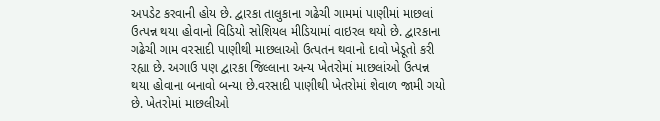અપડેટ કરવાની હોય છે. દ્વારકા તાલુકાના ગઢેચી ગામમાં પાણીમાં માછલાં ઉત્પન્ન થયા હોવાનો વિડિયો સોશિયલ મીડિયામાં વાઇરલ થયો છે. દ્વારકાના ગઢેચી ગામ વરસાદી પાણીથી માછલાઓ ઉત્પતન થવાનો દાવો ખેડૂતો કરી રહ્યા છે. અગાઉ પણ દ્વારકા જિલ્લાના અન્ય ખેતરોમાં માછલાંઓ ઉત્પન્ન થયા હોવાના બનાવો બન્યા છે.વરસાદી પાણીથી ખેતરોમાં શેવાળ જામી ગયો છે. ખેતરોમાં માછલીઓ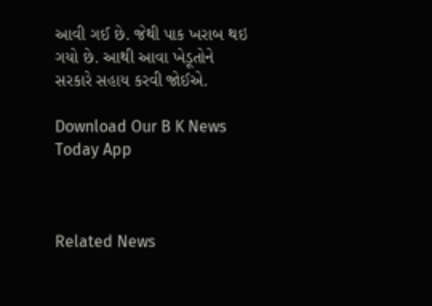આવી ગઈ છે. જેથી પાક ખરાબ થઇ ગયો છે. આથી આવા ખેડૂતોને સરકારે સહાય કરવી જોઈએ.

Download Our B K News Today App



Related News